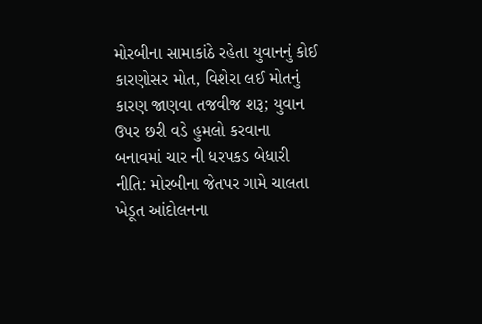મોરબીના સામાકાંઠે રહેતા યુવાનનું કોઈ કારણોસર મોત, વિશેરા લઈ મોતનું કારણ જાણવા તજવીજ શરૂ; યુવાન ઉપર છરી વડે હુમલો કરવાના બનાવમાં ચાર ની ધરપકડ બેધારી નીતિ: મોરબીના જેતપર ગામે ચાલતા ખેડૂત આંદોલનના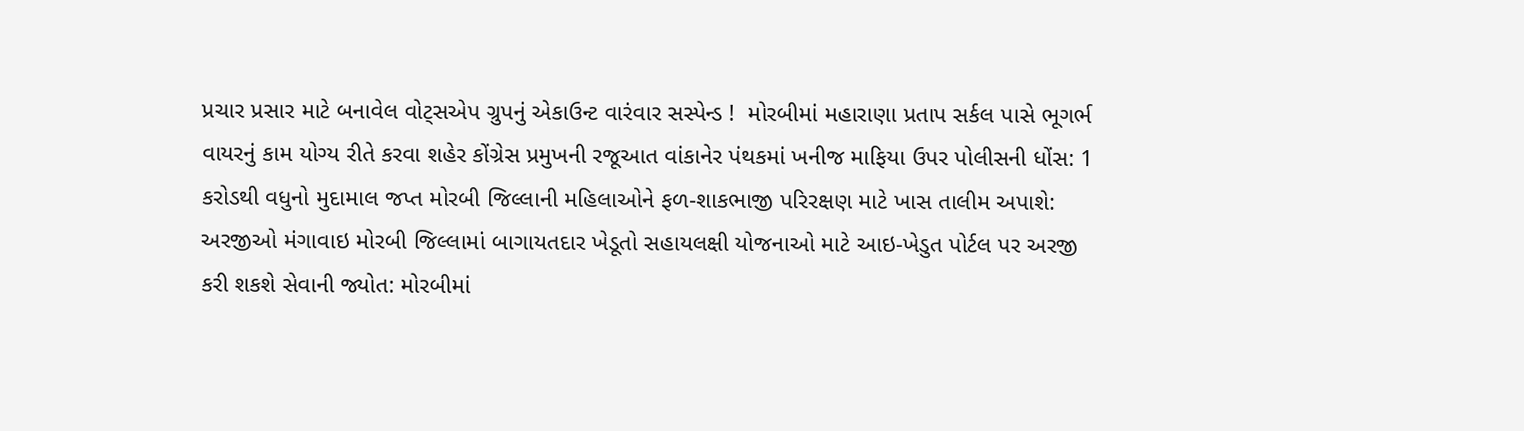પ્રચાર પ્રસાર માટે બનાવેલ વોટ્સએપ ગ્રુપનું એકાઉન્ટ વારંવાર સસ્પેન્ડ !  મોરબીમાં મહારાણા પ્રતાપ સર્કલ પાસે ભૂગર્ભ વાયરનું કામ યોગ્ય રીતે કરવા શહેર કોંગ્રેસ પ્રમુખની રજૂઆત વાંકાનેર પંથકમાં ખનીજ માફિયા ઉપર પોલીસની ધોંસ: 1 કરોડથી વધુનો મુદામાલ જપ્ત મોરબી જિલ્લાની મહિલાઓને ફળ-શાકભાજી પરિરક્ષણ માટે ખાસ તાલીમ અપાશે: અરજીઓ મંગાવાઇ મોરબી જિલ્લામાં બાગાયતદાર ખેડૂતો સહાયલક્ષી યોજનાઓ માટે આઇ-ખેડુત પોર્ટલ પર અરજી કરી શકશે સેવાની જ્યોત: મોરબીમાં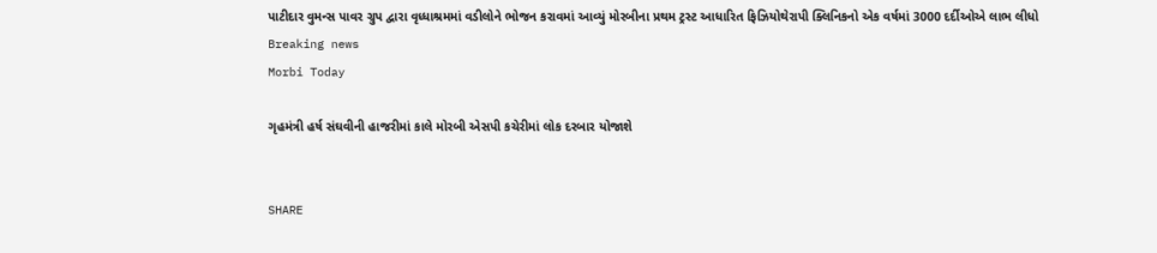પાટીદાર વુમન્સ પાવર ગ્રુપ દ્વારા વૃધ્ધાશ્રમમાં વડીલોને ભોજન કરાવમાં આવ્યું મોરબીના પ્રથમ ટ્રસ્ટ આધારિત ફિઝિયોથેરાપી ક્લિનિકનો એક વર્ષમાં 3000 દર્દીઓએ લાભ લીધો
Breaking news
Morbi Today

ગૃહમંત્રી હર્ષ સંઘવીની હાજરીમાં કાલે મોરબી એસપી કચેરીમાં લોક દરબાર યોજાશે


SHARE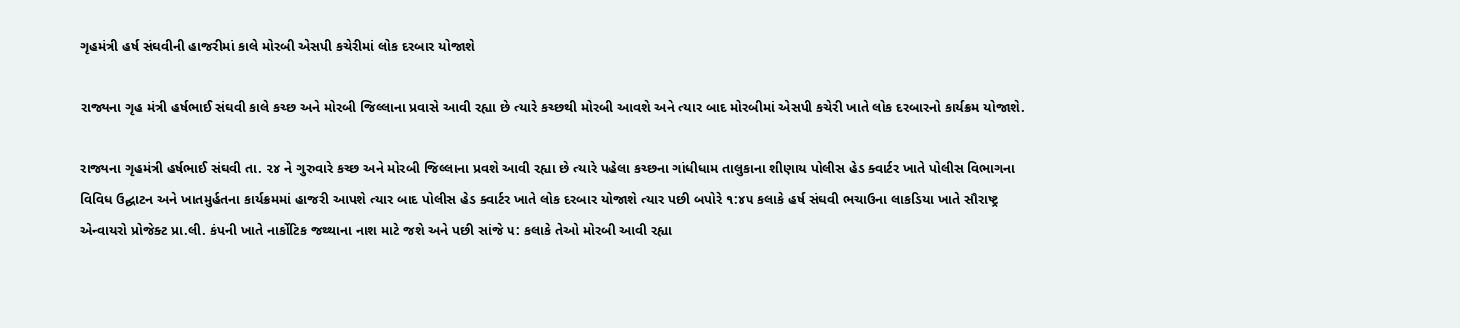ગૃહમંત્રી હર્ષ સંઘવીની હાજરીમાં કાલે મોરબી એસપી કચેરીમાં લોક દરબાર યોજાશે

રાજ્યના ગૃહ મંત્રી હર્ષભાઈ સંઘવી કાલે કચ્છ અને મોરબી જિલ્લાના પ્રવાસે આવી રહ્યા છે ત્યારે કચ્છથી મોરબી આવશે અને ત્યાર બાદ મોરબીમાં એસપી કચેરી ખાતે લોક દરબારનો કાર્યક્રમ યોજાશે.

રાજ્યના ગૃહમંત્રી હર્ષભાઈ સંઘવી તા. ૨૪ ને ગુરુવારે કચ્છ અને મોરબી જિલ્લાના પ્રવશે આવી રહ્યા છે ત્યારે પહેલા કચ્છના ગાંધીધામ તાલુકાના શીણાય પોલીસ હેડ ક્વાર્ટર ખાતે પોલીસ વિભાગના વિવિધ ઉદ્ઘાટન અને ખાતમુર્હતના કાર્યક્રમમાં હાજરી આપશે ત્યાર બાદ પોલીસ હેડ ક્વાર્ટર ખાતે લોક દરબાર યોજાશે ત્યાર પછી બપોરે ૧:૪૫ કલાકે હર્ષ સંઘવી ભચાઉના લાકડિયા ખાતે સૌરાષ્ટ્ર એન્વાયરો પ્રોજેક્ટ પ્રા.લી. કંપની ખાતે નાર્કોટિક જથ્થાના નાશ માટે જશે અને પછી સાંજે ૫: કલાકે તેઓ મોરબી આવી રહ્યા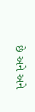છે અને અને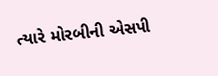ત્યારે મોરબીની એસપી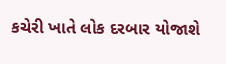કચેરી ખાતે લોક દરબાર યોજાશે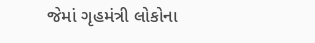જેમાં ગૃહમંત્રી લોકોના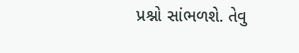પ્રશ્નો સાંભળશે. તેવુ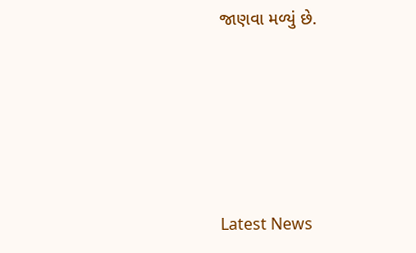જાણવા મળ્યું છે.






Latest News